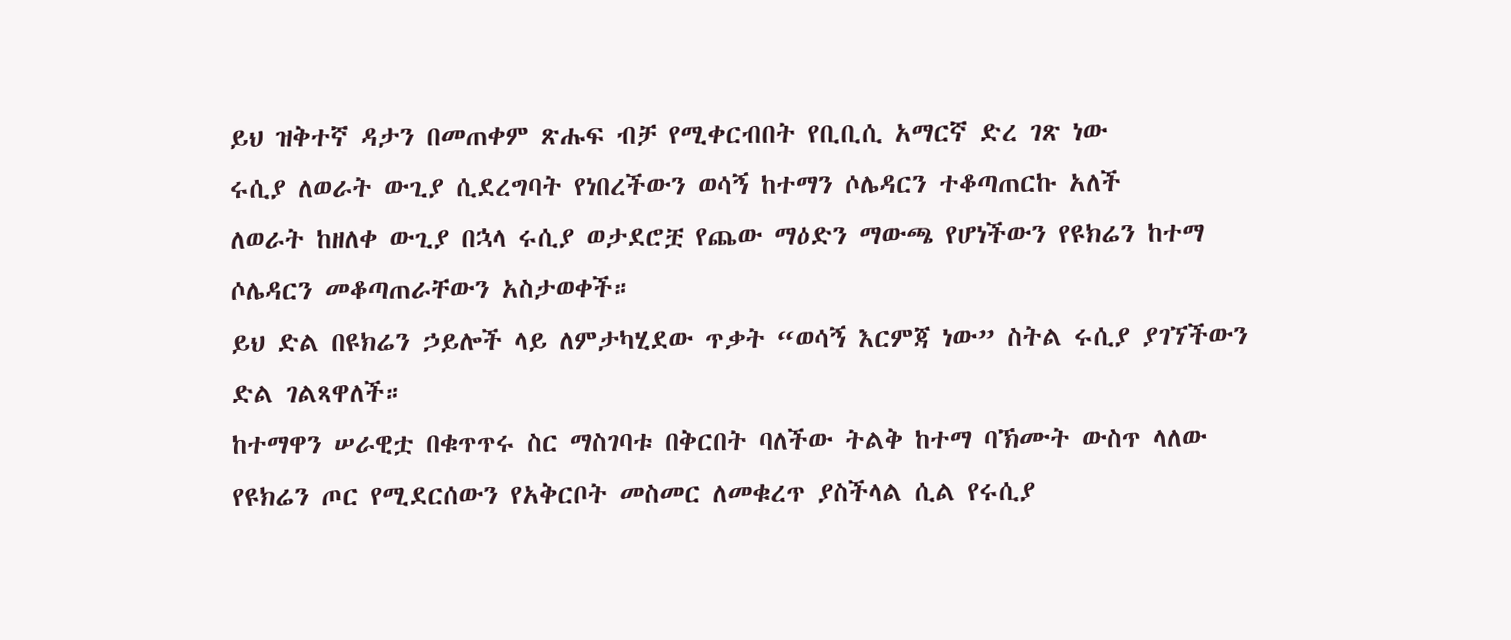ይህ ዝቅተኛ ዳታን በመጠቀም ጽሑፍ ብቻ የሚቀርብበት የቢቢሲ አማርኛ ድረ ገጽ ነው
ሩሲያ ለወራት ውጊያ ሲደረግባት የነበረችውን ወሳኝ ከተማን ሶሌዳርን ተቆጣጠርኩ አለች
ለወራት ከዘለቀ ውጊያ በኋላ ሩሲያ ወታደሮቿ የጨው ማዕድን ማውጫ የሆነችውን የዩክሬን ከተማ ሶሌዳርን መቆጣጠራቸውን አስታወቀች።
ይህ ድል በዩክሬን ኃይሎች ላይ ለምታካሂደው ጥቃት “ወሳኝ እርምጃ ነው” ስትል ሩሲያ ያገኘችውን ድል ገልጻዋለች።
ከተማዋን ሠራዊቷ በቁጥጥሩ ስር ማስገባቱ በቅርበት ባለችው ትልቅ ከተማ ባኽሙት ውስጥ ላለው የዩክሬን ጦር የሚደርሰውን የአቅርቦት መስመር ለመቁረጥ ያስችላል ሲል የሩሲያ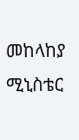መከላከያ ሚኒስቴር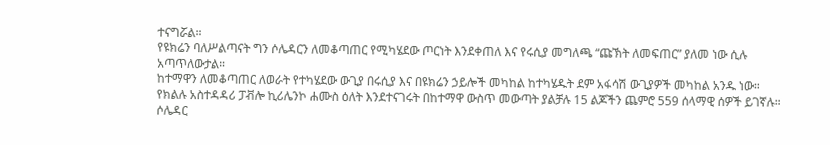ተናግሯል።
የዩክሬን ባለሥልጣናት ግን ሶሌዳርን ለመቆጣጠር የሚካሄደው ጦርነት እንደቀጠለ እና የሩሲያ መግለጫ “ጩኽት ለመፍጠር” ያለመ ነው ሲሉ አጣጥለውታል።
ከተማዋን ለመቆጣጠር ለወራት የተካሄደው ውጊያ በሩሲያ እና በዩክሬን ኃይሎች መካከል ከተካሄዱት ደም አፋሳሽ ውጊያዎች መካከል አንዱ ነው።
የክልሉ አስተዳዳሪ ፓቭሎ ኪሪሌንኮ ሐሙስ ዕለት እንደተናገሩት በከተማዋ ውስጥ መውጣት ያልቻሉ 15 ልጆችን ጨምሮ 559 ሰላማዊ ሰዎች ይገኛሉ።
ሶሌዳር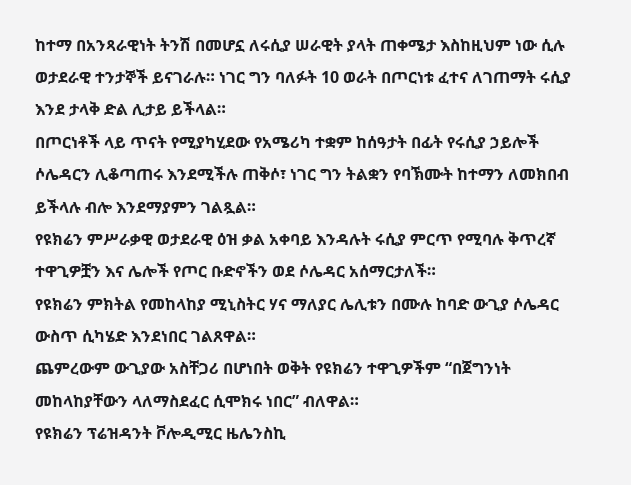ከተማ በአንጻራዊነት ትንሽ በመሆኗ ለሩሲያ ሠራዊት ያላት ጠቀሜታ እስከዚህም ነው ሲሉ ወታደራዊ ተንታኞች ይናገራሉ። ነገር ግን ባለፉት 10 ወራት በጦርነቱ ፈተና ለገጠማት ሩሲያ እንደ ታላቅ ድል ሊታይ ይችላል።
በጦርነቶች ላይ ጥናት የሚያካሂደው የአሜሪካ ተቋም ከሰዓታት በፊት የሩሲያ ኃይሎች ሶሌዳርን ሊቆጣጠሩ እንደሚችሉ ጠቅሶ፣ ነገር ግን ትልቋን የባኽሙት ከተማን ለመክበብ ይችላሉ ብሎ እንደማያምን ገልጿል።
የዩክሬን ምሥራቃዊ ወታደራዊ ዕዝ ቃል አቀባይ እንዳሉት ሩሲያ ምርጥ የሚባሉ ቅጥረኛ ተዋጊዎቿን እና ሌሎች የጦር ቡድኖችን ወደ ሶሌዳር አሰማርታለች።
የዩክሬን ምክትል የመከላከያ ሚኒስትር ሃና ማለያር ሌሊቱን በሙሉ ከባድ ውጊያ ሶሌዳር ውስጥ ሲካሄድ እንደነበር ገልጸዋል።
ጨምረውም ውጊያው አስቸጋሪ በሆነበት ወቅት የዩክሬን ተዋጊዎችም “በጀግንነት መከላከያቸውን ላለማስደፈር ሲሞክሩ ነበር” ብለዋል።
የዩክሬን ፕሬዝዳንት ቮሎዲሚር ዜሌንስኪ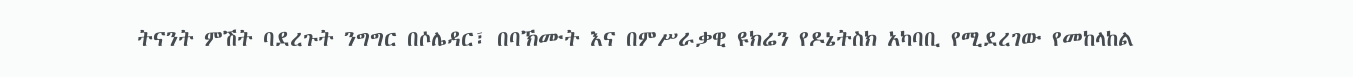ትናንት ምሽት ባደረጉት ንግግር በሶሌዳር፣ በባኽሙት እና በምሥራቃዊ ዩክሬን የዶኔትስክ አካባቢ የሚደረገው የመከላከል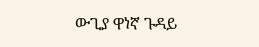ውጊያ ዋነኛ ጉዳይ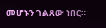መሆኑን ገልጸው ነበር።